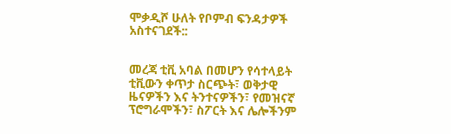ሞቃዲሾ ሁለት የቦምብ ፍንዳታዎች አስተናገደች::


መረጃ ቲቪ አባል በመሆን የሳተላይት ቲቪውን ቀጥታ ስርጭት፣ ወቅታዊ ዜናዎችን እና ትንተናዎችን፣ የመዝናኛ ፕሮግራሞችን፣ ስፖርት እና ሌሎችንም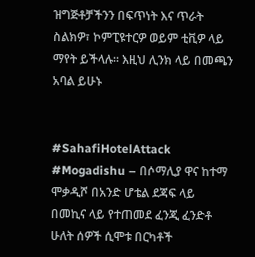ዝግጅቶቻችንን በፍጥነት እና ጥራት ስልክዎ፣ ኮምፒዩተርዎ ወይም ቲቪዎ ላይ ማየት ይችላሉ። እዚህ ሊንክ ላይ በመጫን አባል ይሁኑ


#SahafiHotelAttack #Mogadishu – በሶማሊያ ዋና ከተማ ሞቃዲሾ በአንድ ሆቴል ደጃፍ ላይ በመኪና ላይ የተጠመደ ፈንጂ ፈንድቶ ሁለት ሰዎች ሲሞቱ በርካቶች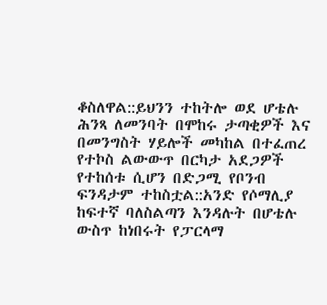ቆስለዋል::ይህንን ተከትሎ ወደ ሆቴሉ ሕንጻ ለመንባት በሞከሩ ታጣቂዎች እና በመንግስት ሃይሎች መካከል በተፈጠረ የተኮስ ልውውጥ በርካታ አደጋዎች የተከሰቱ ሲሆን በድጋሚ የቦንብ ፍንዳታም ተከስቷል::አንድ የሶማሊያ ከፍተኛ ባለስልጣን እንዳሉት በሆቴሉ ውስጥ ከነበሩት የፓርላማ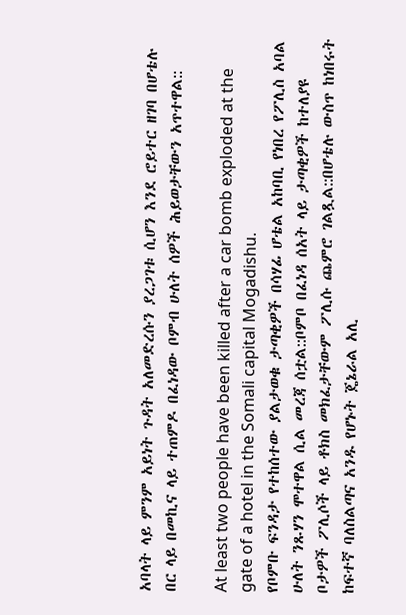አባላት ላይ ምንም አይነት ጉዳት አለመድረሱን ያረጋገቱ ሲሆን እንደ ሮይተር ዘገባ በሆቴሉ በር ላይ በመኪና ላይ ተጠምዶ በፈነዳው ቦምብ ሁለት ሰዎች ሕይወታቸውን አጥተዋል::

At least two people have been killed after a car bomb exploded at the gate of a hotel in the Somali capital Mogadishu.
የቦምቡ ፍንዳታ የተከሰተው ያልታወቁ ታጣቂዎች በሳሃፊ ሆቴል አከባቢ የነበረ የፖሊስ አባል ሁለት ንጹሃን ሞተዋል ሲል መረጃ ሰቷል::ቦምቦ በፈነዳ ሰአት ላይ ታጣቂዎች ከተለያዩ ቦታዎች ፖሊሶች ላይ ቶክስ መክፈታቸውም ፖሊሱ ጨምሮ ገልጿል::በሆቴሉ ውስጥ ከነበሩት ከፍተኛ ባለስልጣና አንዱ የሆኑት ጄኔራል አሊ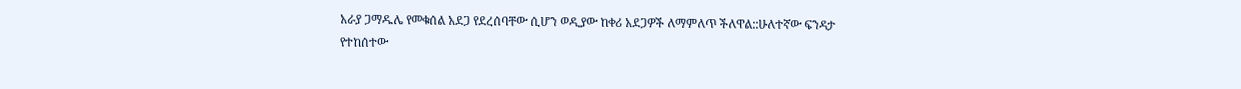አራያ ጋማዱሌ የመቁሰል አደጋ የደረሰባቸው ሲሆን ወዲያው ከቀሪ አደጋዎች ለማምለጥ ችለዋል::ሁለተኛው ፍንዳታ የተከሰተው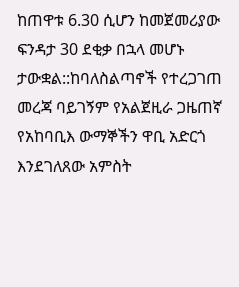ከጠዋቱ 6.30 ሲሆን ከመጀመሪያው ፍንዳታ 30 ደቂቃ በኋላ መሆኑ ታውቋል::ከባለስልጣኖች የተረጋገጠ መረጃ ባይገኝም የአልጀዚራ ጋዜጠኛ የአከባቢእ ውማኞችን ዋቢ አድርጎ እንደገለጸው አምስት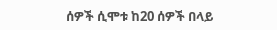ሰዎች ሲሞቱ ከ20 ሰዎች በላይ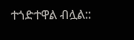ተጎድተዋል ብሏል::